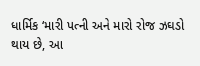ધાર્મિક ‘મારી પત્ની અને મારો રોજ ઝઘડો થાય છે, આ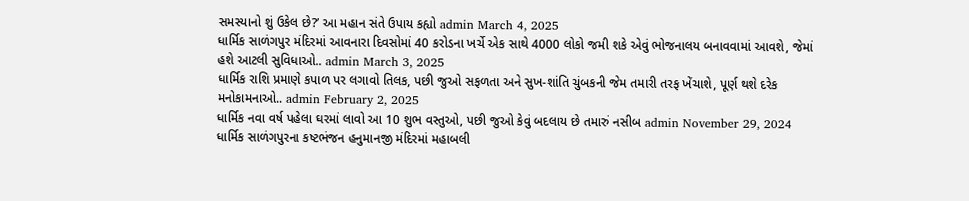સમસ્યાનો શું ઉકેલ છે?’ આ મહાન સંતે ઉપાય કહ્યો admin March 4, 2025
ધાર્મિક સાળંગપુર મંદિરમાં આવનારા દિવસોમાં 40 કરોડના ખર્ચે એક સાથે 4000 લોકો જમી શકે એવું ભોજનાલય બનાવવામાં આવશે, જેમાં હશે આટલી સુવિધાઓ.. admin March 3, 2025
ધાર્મિક રાશિ પ્રમાણે કપાળ પર લગાવો તિલક, પછી જુઓ સફળતા અને સુખ-શાંતિ ચુંબકની જેમ તમારી તરફ ખેંચાશે, પૂર્ણ થશે દરેક મનોકામનાઓ.. admin February 2, 2025
ધાર્મિક નવા વર્ષ પહેલા ઘરમાં લાવો આ 10 શુભ વસ્તુઓ, પછી જુઓ કેવું બદલાય છે તમારું નસીબ admin November 29, 2024
ધાર્મિક સાળંગપુરના કષ્ટભંજન હનુમાનજી મંદિરમાં મહાબલી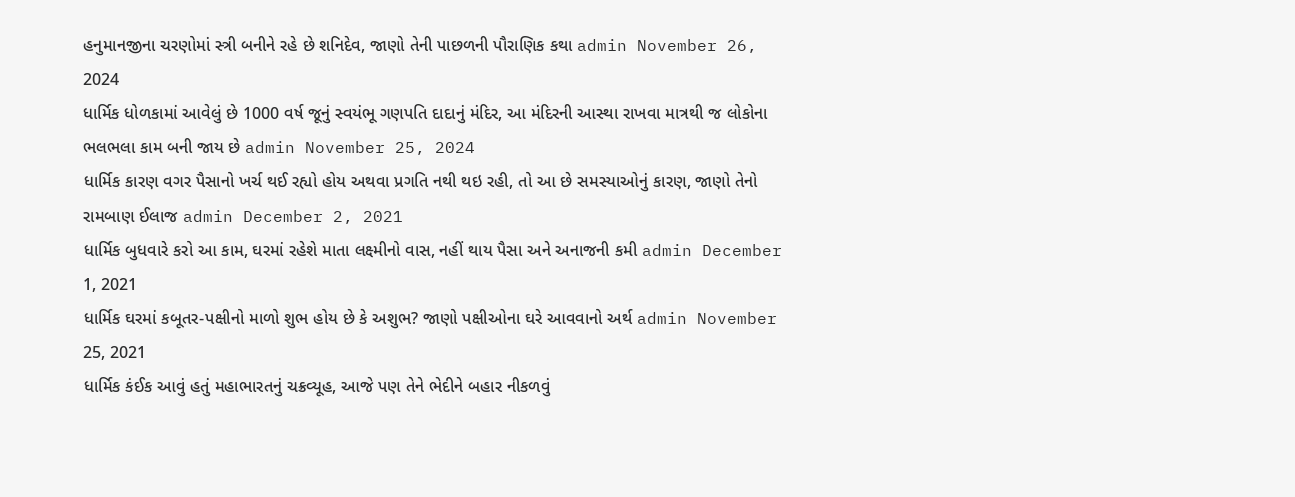હનુમાનજીના ચરણોમાં સ્ત્રી બનીને રહે છે શનિદેવ, જાણો તેની પાછળની પૌરાણિક કથા admin November 26, 2024
ધાર્મિક ધોળકામાં આવેલું છે 1000 વર્ષ જૂનું સ્વયંભૂ ગણપતિ દાદાનું મંદિર, આ મંદિરની આસ્થા રાખવા માત્રથી જ લોકોના ભલભલા કામ બની જાય છે admin November 25, 2024
ધાર્મિક કારણ વગર પૈસાનો ખર્ચ થઈ રહ્યો હોય અથવા પ્રગતિ નથી થઇ રહી, તો આ છે સમસ્યાઓનું કારણ, જાણો તેનો રામબાણ ઈલાજ admin December 2, 2021
ધાર્મિક બુધવારે કરો આ કામ, ઘરમાં રહેશે માતા લક્ષ્મીનો વાસ, નહીં થાય પૈસા અને અનાજની કમી admin December 1, 2021
ધાર્મિક ઘરમાં કબૂતર-પક્ષીનો માળો શુભ હોય છે કે અશુભ? જાણો પક્ષીઓના ઘરે આવવાનો અર્થ admin November 25, 2021
ધાર્મિક કંઈક આવું હતું મહાભારતનું ચક્રવ્યૂહ, આજે પણ તેને ભેદીને બહાર નીકળવું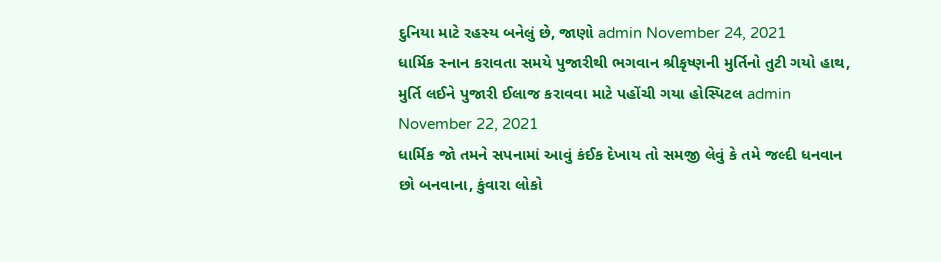દુનિયા માટે રહસ્ય બનેલું છે, જાણો admin November 24, 2021
ધાર્મિક સ્નાન કરાવતા સમયે પુજારીથી ભગવાન શ્રીકૃષ્ણની મુર્તિનો તુટી ગયો હાથ, મુર્તિ લઈને પુજારી ઈલાજ કરાવવા માટે પહોંચી ગયા હોસ્પિટલ admin November 22, 2021
ધાર્મિક જો તમને સપનામાં આવું કંઈક દેખાય તો સમજી લેવું કે તમે જલ્દી ધનવાન છો બનવાના, કુંવારા લોકો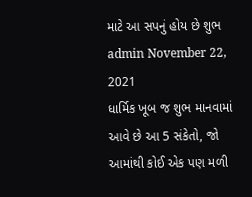માટે આ સપનું હોય છે શુભ admin November 22, 2021
ધાર્મિક ખૂબ જ શુભ માનવામાં આવે છે આ 5 સંકેતો, જો આમાંથી કોઈ એક પણ મળી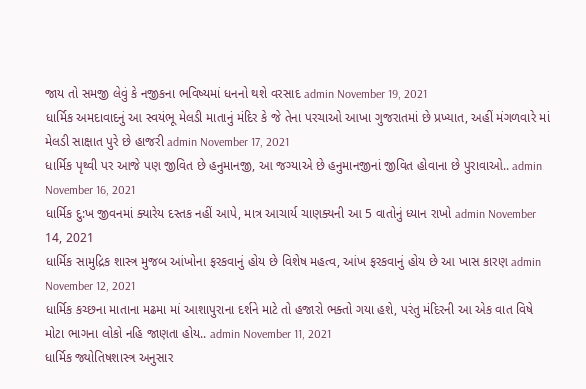જાય તો સમજી લેવું કે નજીકના ભવિષ્યમાં ધનનો થશે વરસાદ admin November 19, 2021
ધાર્મિક અમદાવાદનું આ સ્વયંભૂ મેલડી માતાનું મંદિર કે જે તેના પરચાઓ આખા ગુજરાતમાં છે પ્રખ્યાત, અહીં મંગળવારે માં મેલડી સાક્ષાત પુરે છે હાજરી admin November 17, 2021
ધાર્મિક પૃથ્વી પર આજે પણ જીવિત છે હનુમાનજી, આ જગ્યાએ છે હનુમાનજીનાં જીવિત હોવાના છે પુરાવાઓ.. admin November 16, 2021
ધાર્મિક દુ:ખ જીવનમાં ક્યારેય દસ્તક નહીં આપે, માત્ર આચાર્ય ચાણક્યની આ 5 વાતોનું ધ્યાન રાખો admin November 14, 2021
ધાર્મિક સામુદ્રિક શાસ્ત્ર મુજબ આંખોના ફરકવાનું હોય છે વિશેષ મહત્વ, આંખ ફરકવાનું હોય છે આ ખાસ કારણ admin November 12, 2021
ધાર્મિક કચ્છના માતાના મઢમા માં આશાપુરાના દર્શને માટે તો હજારો ભક્તો ગયા હશે, પરંતુ મંદિરની આ એક વાત વિષે મોટા ભાગના લોકો નહિ જાણતા હોય.. admin November 11, 2021
ધાર્મિક જ્યોતિષશાસ્ત્ર અનુસાર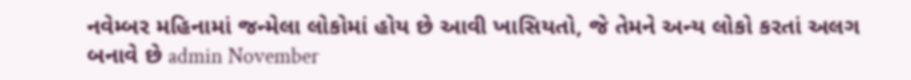નવેમ્બર મહિનામાં જન્મેલા લોકોમાં હોય છે આવી ખાસિયતો, જે તેમને અન્ય લોકો કરતાં અલગ બનાવે છે admin November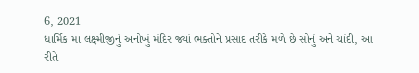6, 2021
ધાર્મિક મા લક્ષ્મીજીનું અનોખું મંદિર જ્યાં ભક્તોને પ્રસાદ તરીકે મળે છે સોનું અને ચાંદી, આ રીતે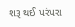શરૂ થઈ પરંપરા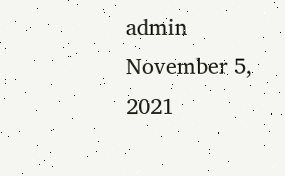admin November 5, 2021